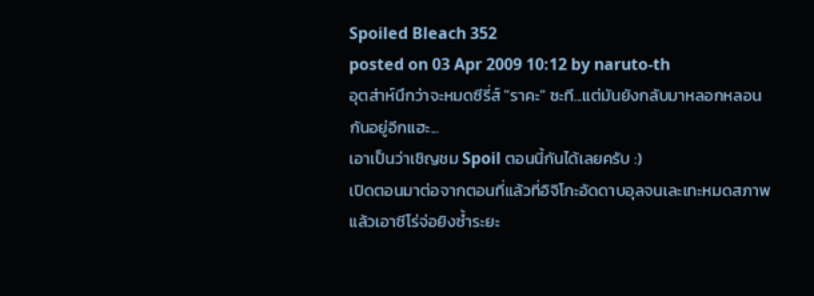Spoiled Bleach 352
posted on 03 Apr 2009 10:12 by naruto-th
อุตส่าห์นึกว่าจะหมดซีรี่ส์ "ราคะ" ซะที...แต่มันยังกลับมาหลอกหลอนกันอยู่อีกแฮะ...
เอาเป็นว่าเชิญชม Spoil ตอนนี้กันได้เลยครับ :)
เปิดตอนมาต่อจากตอนที่แล้วที่อิจิโกะอัดดาบอุลจนเละเทะหมดสภาพ แล้วเอาซีโร่จ่อยิงซ้ำระยะ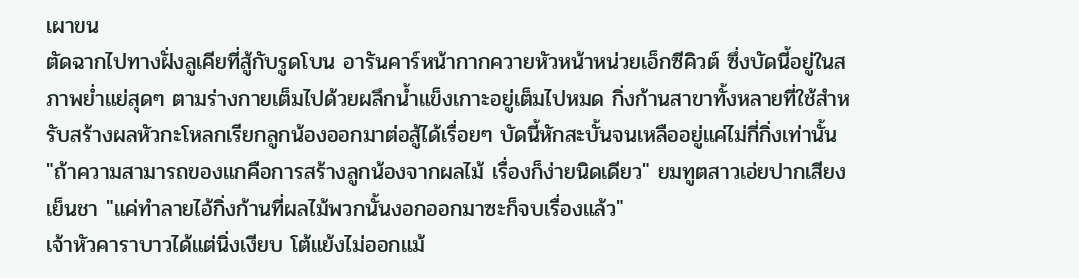เผาขน
ตัดฉากไปทางฝั่งลูเคียที่สู้กับรูดโบน อารันคาร์หน้ากากควายหัวหน้าหน่วยเอ็กซีคิวต์ ซึ่งบัดนี้อยู่ในสภาพย่ำแย่สุดๆ ตามร่างกายเต็มไปด้วยผลึกน้ำแข็งเกาะอยู่เต็มไปหมด กิ่งก้านสาขาทั้งหลายที่ใช้สำหรับสร้างผลหัวกะโหลกเรียกลูกน้องออกมาต่อสู้ได้เรื่อยๆ บัดนี้หักสะบั้นจนเหลืออยู่แค่ไม่กี่กิ่งเท่านั้น
"ถ้าความสามารถของแกคือการสร้างลูกน้องจากผลไม้ เรื่องก็ง่ายนิดเดียว" ยมทูตสาวเอ่ยปากเสียงเย็นชา "แค่ทำลายไอ้กิ่งก้านที่ผลไม้พวกนั้นงอกออกมาซะก็จบเรื่องแล้ว"
เจ้าหัวคาราบาวได้แต่นิ่งเงียบ โต้แย้งไม่ออกแม้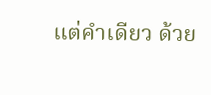แต่คำเดียว ด้วย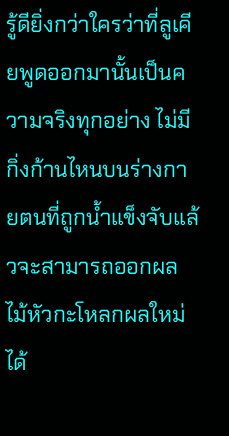รู้ดียิ่งกว่าใครว่าที่ลูเคียพูดออกมานั้นเป็นความจริงทุกอย่าง ไม่มีกิ่งก้านไหนบนร่างกายตนที่ถูกน้ำแข็งจับแล้วจะสามารถออกผลไม้หัวกะโหลกผลใหม่ได้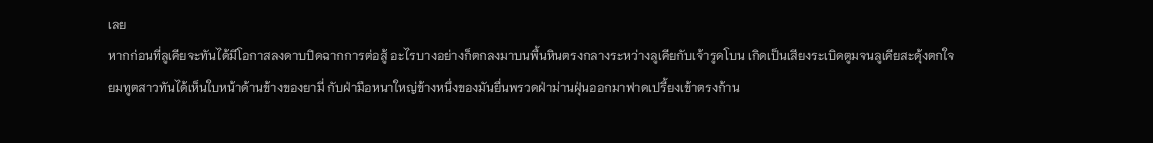เลย
หากก่อนที่ลูเคียจะทันได้มีโอกาสลงดาบปิดฉากการต่อสู้ อะไรบางอย่างก็ตกลงมาบนพื้นหินตรงกลางระหว่างลูเคียกับเจ้ารูดโบน เกิดเป็นเสียงระเบิดตูมจนลูเคียสะดุ้งตกใจ
ยมทูตสาวทันได้เห็นใบหน้าด้านข้างของยามี่ กับฝ่ามือหนาใหญ่ข้างหนึ่งของมันยื่นพรวดฝ่าม่านฝุ่นออกมาฟาดเปรี้ยงเข้าตรงก้าน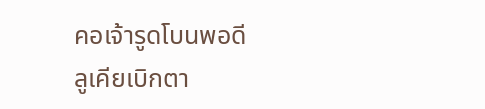คอเจ้ารูดโบนพอดี
ลูเคียเบิกตา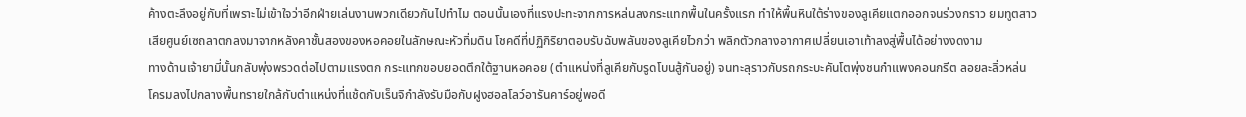ค้างตะลึงอยู่กับที่เพราะไม่เข้าใจว่าอีกฝ่ายเล่นงานพวกเดียวกันไปทำไม ตอนนั้นเองที่แรงปะทะจากการหล่นลงกระแทกพื้นในครั้งแรก ทำให้พื้นหินใต้ร่างของลูเคียแตกออกจนร่วงกราว ยมทูตสาวเสียศูนย์เซถลาตกลงมาจากหลังคาชั้นสองของหอคอยในลักษณะหัวทิ่มดิน โชคดีที่ปฏิกิริยาตอบรับฉับพลันของลูเคียไวกว่า พลิกตัวกลางอากาศเปลี่ยนเอาเท้าลงสู่พื้นได้อย่างงดงาม
ทางด้านเจ้ายามี่นั้นกลับพุ่งพรวดต่อไปตามแรงตก กระแทกขอบยอดตึกใต้ฐานหอคอย (ตำแหน่งที่ลูเคียกับรูดโบนสู้กันอยู่) จนทะลุราวกับรถกระบะคันโตพุ่งชนกำแพงคอนกรีต ลอยละลิ่วหล่นโครมลงไปกลางพื้นทรายใกล้กับตำแหน่งที่แช้ดกับเร็นจิกำลังรับมือกับฝูงฮอลโลว์อารันคาร์อยู่พอดี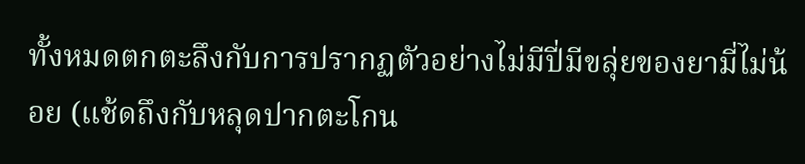ทั้งหมดตกตะลึงกับการปรากฏตัวอย่างไม่มีปี่มีขลุ่ยของยามี่ไม่น้อย (แช้ดถึงกับหลุดปากตะโกน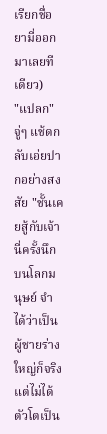เรียกชื่อยามี่ออกมาเลยทีเดียว)
"แปลก" จู่ๆ แช้ดกลับเอ่ยปากอย่างสงสัย "ชั้นเคยสู้กับเจ้านี่ครั้งนึกบนโลกมนุษย์ จำได้ว่าเป็นผู้ชายร่างใหญ่ก็จริง แต่ไม่ได้ตัวโตเป็น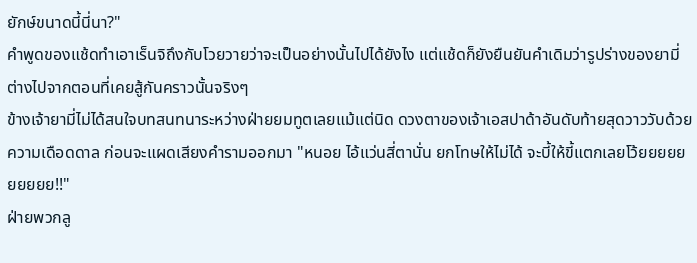ยักษ์ขนาดนี้นี่นา?"
คำพูดของแช้ดทำเอาเร็นจิถึงกับโวยวายว่าจะเป็นอย่างนั้นไปได้ยังไง แต่แช้ดก็ยังยืนยันคำเดิมว่ารูปร่างของยามี่ต่างไปจากตอนที่เคยสู้กันคราวนั้นจริงๆ
ข้างเจ้ายามี่ไม่ได้สนใจบทสนทนาระหว่างฝ่ายยมทูตเลยแม้แต่นิด ดวงตาของเจ้าเอสปาด้าอันดับท้ายสุดวาววับด้วยความเดือดดาล ก่อนจะแผดเสียงคำรามออกมา "หนอย ไอ้แว่นสี่ตานั่น ยกโทษให้ไม่ได้ จะบี้ให้ขี้แตกเลยโว้ยยยยยยยยยย!!"
ฝ่ายพวกลู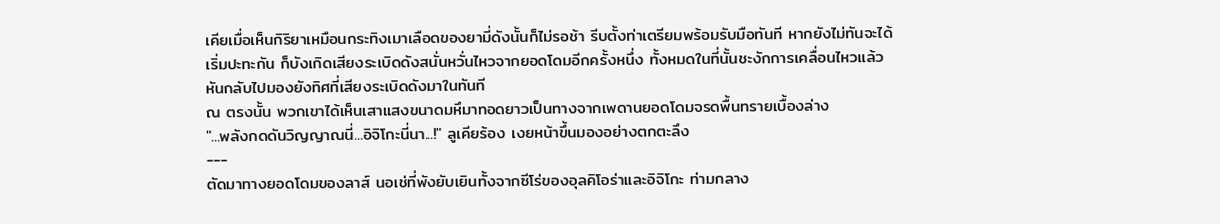เคียเมื่อเห็นกิริยาเหมือนกระทิงเมาเลือดของยามี่ดังนั้นก็ไม่รอช้า รีบตั้งท่าเตรียมพร้อมรับมือทันที หากยังไม่ทันจะได้เริ่มปะทะกัน ก็บังเกิดเสียงระเบิดดังสนั่นหวั่นไหวจากยอดโดมอีกครั้งหนึ่ง ทั้งหมดในที่นั้นชะงักการเคลื่อนไหวแล้วหันกลับไปมองยังทิศที่เสียงระเบิดดังมาในทันที
ณ ตรงนั้น พวกเขาได้เห็นเสาแสงขนาดมหึมาทอดยาวเป็นทางจากเพดานยอดโดมจรดพื้นทรายเบื้องล่าง
"...พลังกดดันวิญญาณนี่...อิจิโกะนี่นา...!" ลูเคียร้อง เงยหน้าขึ้นมองอย่างตกตะลึง
---
ตัดมาทางยอดโดมของลาส์ นอเช่ที่พังยับเยินทั้งจากซีโร่ของอุลคิโอร่าและอิจิโกะ ท่ามกลาง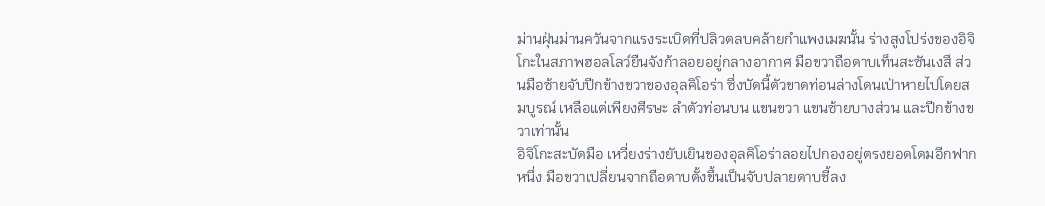ม่านฝุ่นม่านควันจากแรงระเบิดที่ปลิวตลบคล้ายกำแพงเมฆนั้น ร่างสูงโปร่งของอิจิโกะในสภาพฮอลโลว์ยืนจังก้าลอยอยู่กลางอากาศ มือขวาถือดาบเท็นสะซันเงสึ ส่วนมือซ้ายจับปีกข้างขวาของอุลคิโอร่า ซึ่งบัดนี้ตัวขาดท่อนล่างโดนเป่าหายไปโดยสมบูรณ์ เหลือแต่เพียงศีรษะ ลำตัวท่อนบน แขนขวา แขนซ้ายบางส่วน และปีกข้างขวาเท่านั้น
อิจิโกะสะบัดมือ เหวี่ยงร่างยับเยินของอุลคิโอร่าลอยไปกองอยู่ตรงยอดโดมอีกฟากหนึ่ง มือขวาเปลี่ยนจากถือดาบตั้งขึ้นเป็นจับปลายดาบชี้ลง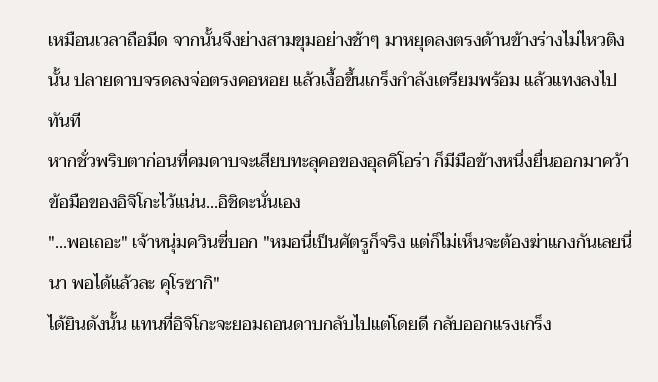เหมือนเวลาถือมีด จากนั้นจึงย่างสามขุมอย่างช้าๆ มาหยุดลงตรงด้านข้างร่างไม่ไหวติงนั้น ปลายดาบจรดลงจ่อตรงคอหอย แล้วเงื้อขึ้นเกร็งกำลังเตรียมพร้อม แล้วแทงลงไปทันที
หากชั่วพริบตาก่อนที่คมดาบจะเสียบทะลุคอของอุลคิโอร่า ก็มีมือข้างหนึ่งยื่นออกมาคว้าข้อมือของอิจิโกะไว้แน่น...อิชิดะนั่นเอง
"...พอเถอะ" เจ้าหนุ่มควินซี่บอก "หมอนี่เป็นศัตรูก็จริง แต่ก็ไม่เห็นจะต้องฆ่าแกงกันเลยนี่นา พอได้แล้วละ คุโรซากิ"
ได้ยินดังนั้น แทนที่อิจิโกะจะยอมถอนดาบกลับไปแต่โดยดี กลับออกแรงเกร็ง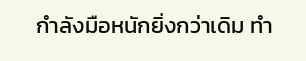กำลังมือหนักยิ่งกว่าเดิม ทำ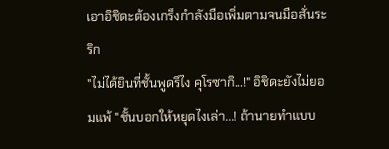เอาอิชิดะต้องเกร็งกำลังมือเพิ่มตามจนมือสั่นระริก
"ไม่ได้ยินที่ชั้นพูดรึไง คุโรซากิ...!" อิชิดะยังไม่ยอมแพ้ "ชั้นบอกให้หยุดไงเล่า...! ถ้านายทำแบบ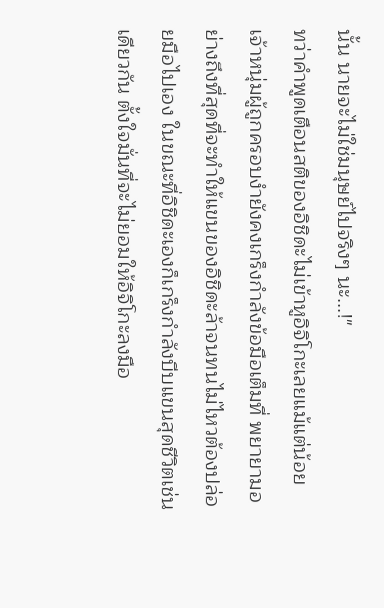นั้น นายจะไม่ใช่มนุษย์ไปจริงๆ นะ...!"
ทว่าคำพูดเตือนสติของอิชิดะไม่เข้าหูอิจิโกะเลยแม้แต่น้อย เจ้าหนุ่มผู้ถูกครอบงำยังคงเกร็งกำลังข้อมือเต็มที่ พยายามอย่างถึงที่สุดที่จะทำให้แขนของอิชิดะล้าจนทนไม่ไหวต้องปล่อยมือไปเอง ในขณะที่อิชิดะเองก็เกร็งกำลังบีบแขนสุดชีวิตเช่นเดียวกัน ตั้งใจมั่นที่จะไม่ยอมให้อิจิโกะลงมือ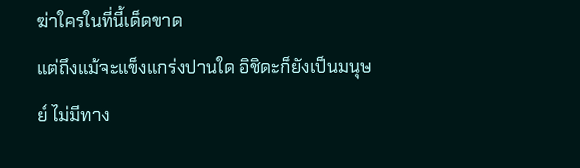ฆ่าใครในที่นี้เด็ดขาด
แต่ถึงแม้จะแข็งแกร่งปานใด อิชิดะก็ยังเป็นมนุษย์ ไม่มีทาง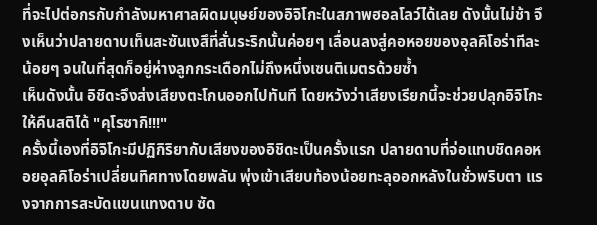ที่จะไปต่อกรกับกำลังมหาศาลผิดมนุษย์ของอิจิโกะในสภาพฮอลโลว์ได้เลย ดังนั้นไม่ช้า จึงเห็นว่าปลายดาบเท็นสะซันเงสึที่สั่นระริกนั้นค่อยๆ เลื่อนลงสู่คอหอยของอุลคิโอร่าทีละน้อยๆ จนในที่สุดก็อยู่ห่างลูกกระเดือกไม่ถึงหนึ่งเซนติเมตรด้วยซ้ำ
เห็นดังนั้น อิชิดะจึงส่งเสียงตะโกนออกไปทันที โดยหวังว่าเสียงเรียกนี้จะช่วยปลุกอิจิโกะให้คืนสติได้ "คุโรซากิ!!!"
ครั้งนี้เองที่อิจิโกะมีปฏิกิริยากับเสียงของอิชิดะเป็นครั้งแรก ปลายดาบที่จ่อแทบชิดคอหอยอุลคิโอร่าเปลี่ยนทิศทางโดยพลัน พุ่งเข้าเสียบท้องน้อยทะลุออกหลังในชั่วพริบตา แรงจากการสะบัดแขนแทงดาบ ซัด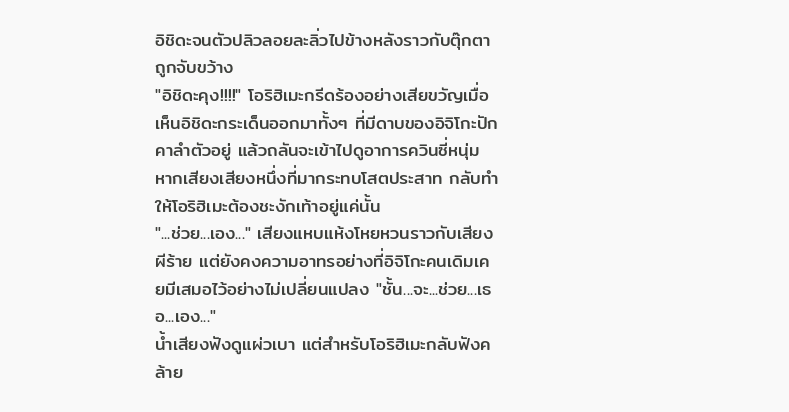อิชิดะจนตัวปลิวลอยละลิ่วไปข้างหลังราวกับตุ๊กตาถูกจับขว้าง
"อิชิดะคุง!!!!" โอริฮิเมะกรีดร้องอย่างเสียขวัญเมื่อเห็นอิชิดะกระเด็นออกมาทั้งๆ ที่มีดาบของอิจิโกะปักคาลำตัวอยู่ แล้วถลันจะเข้าไปดูอาการควินซี่หนุ่ม
หากเสียงเสียงหนึ่งที่มากระทบโสตประสาท กลับทำให้โอริฮิเมะต้องชะงักเท้าอยู่แค่นั้น
"...ช่วย...เอง..." เสียงแหบแห้งโหยหวนราวกับเสียงผีร้าย แต่ยังคงความอาทรอย่างที่อิจิโกะคนเดิมเคยมีเสมอไว้อย่างไม่เปลี่ยนแปลง "ชั้น...จะ...ช่วย...เธอ...เอง..."
น้ำเสียงฟังดูแผ่วเบา แต่สำหรับโอริฮิเมะกลับฟังคล้าย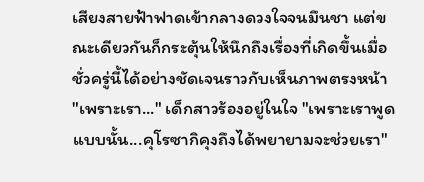เสียงสายฟ้าฟาดเข้ากลางดวงใจจนมึนชา แต่ขณะเดียวกันก็กระตุ้นให้นึกถึงเรื่องที่เกิดขึ้นเมื่อชั่วครู่นี้ได้อย่างชัดเจนราวกับเห็นภาพตรงหน้า
"เพราะเรา..." เด็กสาวร้องอยู่ในใจ "เพราะเราพูดแบบนั้น...คุโรซากิคุงถึงได้พยายามจะช่วยเรา"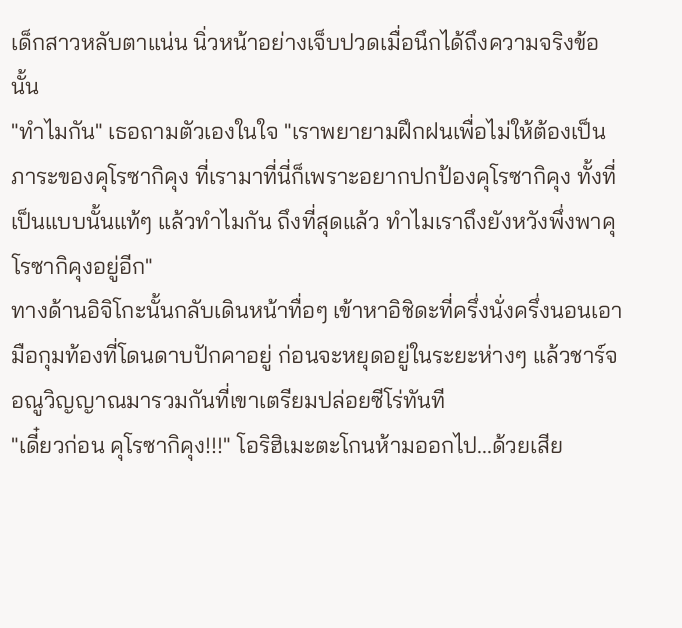เด็กสาวหลับตาแน่น นิ่วหน้าอย่างเจ็บปวดเมื่อนึกได้ถึงความจริงข้อนั้น
"ทำไมกัน" เธอถามตัวเองในใจ "เราพยายามฝึกฝนเพื่อไม่ให้ต้องเป็นภาระของคุโรซากิคุง ที่เรามาที่นี่ก็เพราะอยากปกป้องคุโรซากิคุง ทั้งที่เป็นแบบนั้นแท้ๆ แล้วทำไมกัน ถึงที่สุดแล้ว ทำไมเราถึงยังหวังพึ่งพาคุโรซากิคุงอยู่อีก"
ทางด้านอิจิโกะนั้นกลับเดินหน้าทื่อๆ เข้าหาอิชิดะที่ครึ่งนั่งครึ่งนอนเอามือกุมท้องที่โดนดาบปักคาอยู่ ก่อนจะหยุดอยู่ในระยะห่างๆ แล้วชาร์จอณูวิญญาณมารวมกันที่เขาเตรียมปล่อยซีโร่ทันที
"เดี๋ยวก่อน คุโรซากิคุง!!!" โอริฮิเมะตะโกนห้ามออกไป...ด้วยเสีย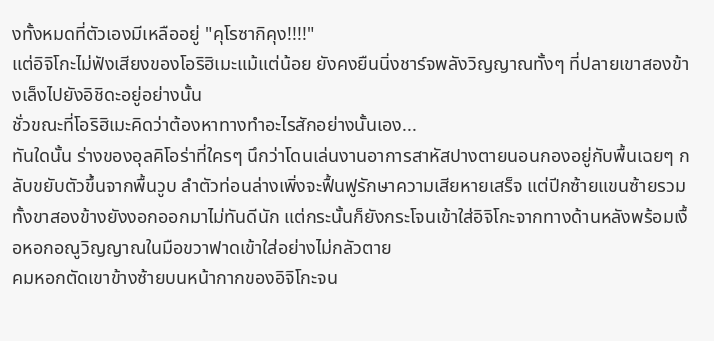งทั้งหมดที่ตัวเองมีเหลืออยู่ "คุโรซากิคุง!!!!"
แต่อิจิโกะไม่ฟังเสียงของโอริฮิเมะแม้แต่น้อย ยังคงยืนนิ่งชาร์จพลังวิญญาณทั้งๆ ที่ปลายเขาสองข้างเล็งไปยังอิชิดะอยู่อย่างนั้น
ชั่วขณะที่โอริฮิเมะคิดว่าต้องหาทางทำอะไรสักอย่างนั้นเอง...
ทันใดนั้น ร่างของอุลคิโอร่าที่ใครๆ นึกว่าโดนเล่นงานอาการสาหัสปางตายนอนกองอยู่กับพื้นเฉยๆ กลับขยับตัวขึ้นจากพื้นวูบ ลำตัวท่อนล่างเพิ่งจะฟื้นฟูรักษาความเสียหายเสร็จ แต่ปีกซ้ายแขนซ้ายรวมทั้งขาสองข้างยังงอกออกมาไม่ทันดีนัก แต่กระนั้นก็ยังกระโจนเข้าใส่อิจิโกะจากทางด้านหลังพร้อมเงื้อหอกอณูวิญญาณในมือขวาฟาดเข้าใส่อย่างไม่กลัวตาย
คมหอกตัดเขาข้างซ้ายบนหน้ากากของอิจิโกะจน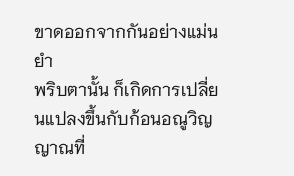ขาดออกจากกันอย่างแม่นยำ
พริบตานั้น ก็เกิดการเปลี่ยนแปลงขึ้นกับก้อนอณูวิญญาณที่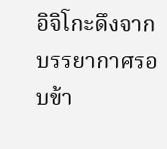อิจิโกะดึงจากบรรยากาศรอบข้า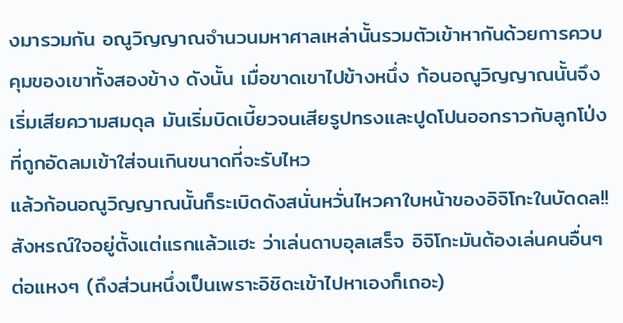งมารวมกัน อณูวิญญาณจำนวนมหาศาลเหล่านั้นรวมตัวเข้าหากันด้วยการควบคุมของเขาทั้งสองข้าง ดังนั้น เมื่อขาดเขาไปข้างหนึ่ง ก้อนอณูวิญญาณนั้นจึงเริ่มเสียความสมดุล มันเริ่มบิดเบี้ยวจนเสียรูปทรงและปูดโปนออกราวกับลูกโป่งที่ถูกอัดลมเข้าใส่จนเกินขนาดที่จะรับไหว
แล้วก้อนอณูวิญญาณนั้นก็ระเบิดดังสนั่นหวั่นไหวคาใบหน้าของอิจิโกะในบัดดล!!
สังหรณ์ใจอยู่ตั้งแต่แรกแล้วแฮะ ว่าเล่นดาบอุลเสร็จ อิจิโกะมันต้องเล่นคนอื่นๆ ต่อแหงๆ (ถึงส่วนหนึ่งเป็นเพราะอิชิดะเข้าไปหาเองก็เถอะ)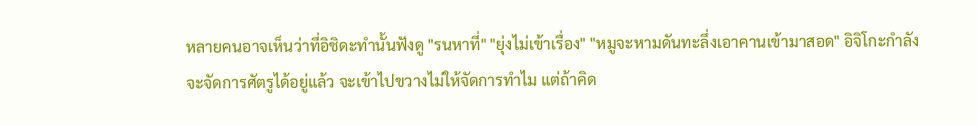หลายคนอาจเห็นว่าที่อิชิดะทำนั้นฟังดู "รนหาที่" "ยุ่งไม่เข้าเรื่อง" "หมูจะหามดันทะลึ่งเอาคานเข้ามาสอด" อิจิโกะกำลังจะจัดการศัตรูได้อยู่แล้ว จะเข้าไปขวางไม่ให้จัดการทำไม แต่ถ้าคิด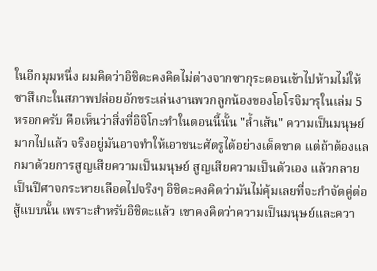ในอีกมุมหนึ่ง ผมคิดว่าอิชิดะคงคิดไม่ต่างจากซากุระตอนเข้าไปห้ามไม่ให้ซาสึเกะในสภาพปล่อยอักขระเล่นงานพวกลูกน้องของโอโรจิมารุในเล่ม 5 หรอกครับ คือเห็นว่าสิ่งที่อิจิโกะทำในตอนนี้นั้น "ล้ำเส้น" ความเป็นมนุษย์มากไปแล้ว จริงอยู่มันอาจทำให้เอาชนะศัตรูได้อย่างเด็ดขาด แต่ถ้าต้องแลกมาด้วยการสูญเสียความเป็นมนุษย์ สูญเสียความเป็นตัวเอง แล้วกลายเป็นปีศาจกระหายเลือดไปจริงๆ อิชิดะคงคิดว่ามันไม่คุ้มเลยที่จะกำจัดคู่ต่อสู้แบบนั้น เพราะสำหรับอิชิดะแล้ว เขาคงคิดว่าความเป็นมนุษย์และควา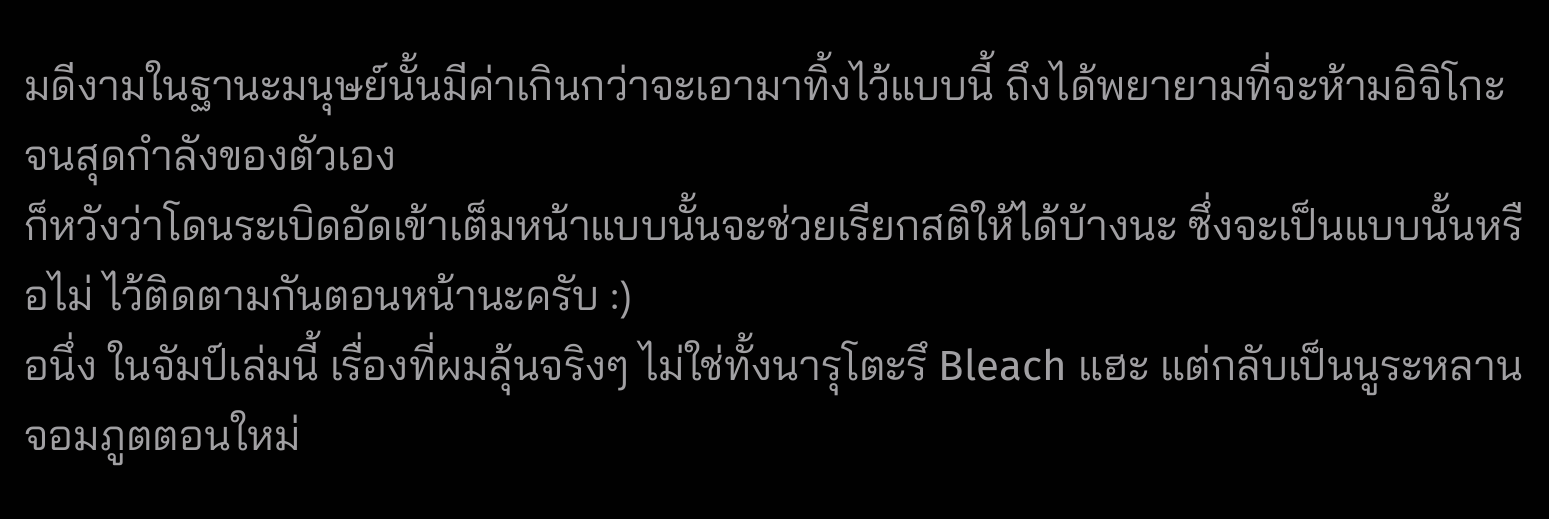มดีงามในฐานะมนุษย์นั้นมีค่าเกินกว่าจะเอามาทิ้งไว้แบบนี้ ถึงได้พยายามที่จะห้ามอิจิโกะจนสุดกำลังของตัวเอง
ก็หวังว่าโดนระเบิดอัดเข้าเต็มหน้าแบบนั้นจะช่วยเรียกสติให้ได้บ้างนะ ซึ่งจะเป็นแบบนั้นหรือไม่ ไว้ติดตามกันตอนหน้านะครับ :)
อนึ่ง ในจัมป์เล่มนี้ เรื่องที่ผมลุ้นจริงๆ ไม่ใช่ทั้งนารุโตะรึ Bleach แฮะ แต่กลับเป็นนูระหลานจอมภูตตอนใหม่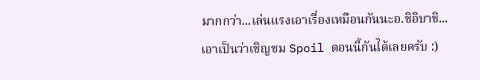มากกว่า...เล่นแรงเอาเรื่องเหมือนกันนะอ.ชิอิบาชิ...
เอาเป็นว่าเชิญชม Spoil ตอนนี้กันได้เลยครับ :)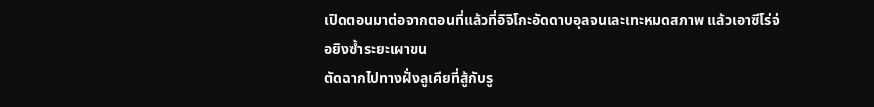เปิดตอนมาต่อจากตอนที่แล้วที่อิจิโกะอัดดาบอุลจนเละเทะหมดสภาพ แล้วเอาซีโร่จ่อยิงซ้ำระยะเผาขน
ตัดฉากไปทางฝั่งลูเคียที่สู้กับรู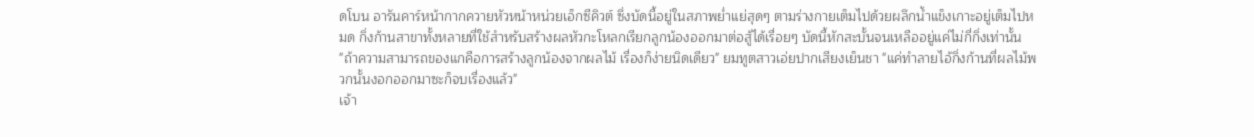ดโบน อารันคาร์หน้ากากควายหัวหน้าหน่วยเอ็กซีคิวต์ ซึ่งบัดนี้อยู่ในสภาพย่ำแย่สุดๆ ตามร่างกายเต็มไปด้วยผลึกน้ำแข็งเกาะอยู่เต็มไปหมด กิ่งก้านสาขาทั้งหลายที่ใช้สำหรับสร้างผลหัวกะโหลกเรียกลูกน้องออกมาต่อสู้ได้เรื่อยๆ บัดนี้หักสะบั้นจนเหลืออยู่แค่ไม่กี่กิ่งเท่านั้น
"ถ้าความสามารถของแกคือการสร้างลูกน้องจากผลไม้ เรื่องก็ง่ายนิดเดียว" ยมทูตสาวเอ่ยปากเสียงเย็นชา "แค่ทำลายไอ้กิ่งก้านที่ผลไม้พวกนั้นงอกออกมาซะก็จบเรื่องแล้ว"
เจ้า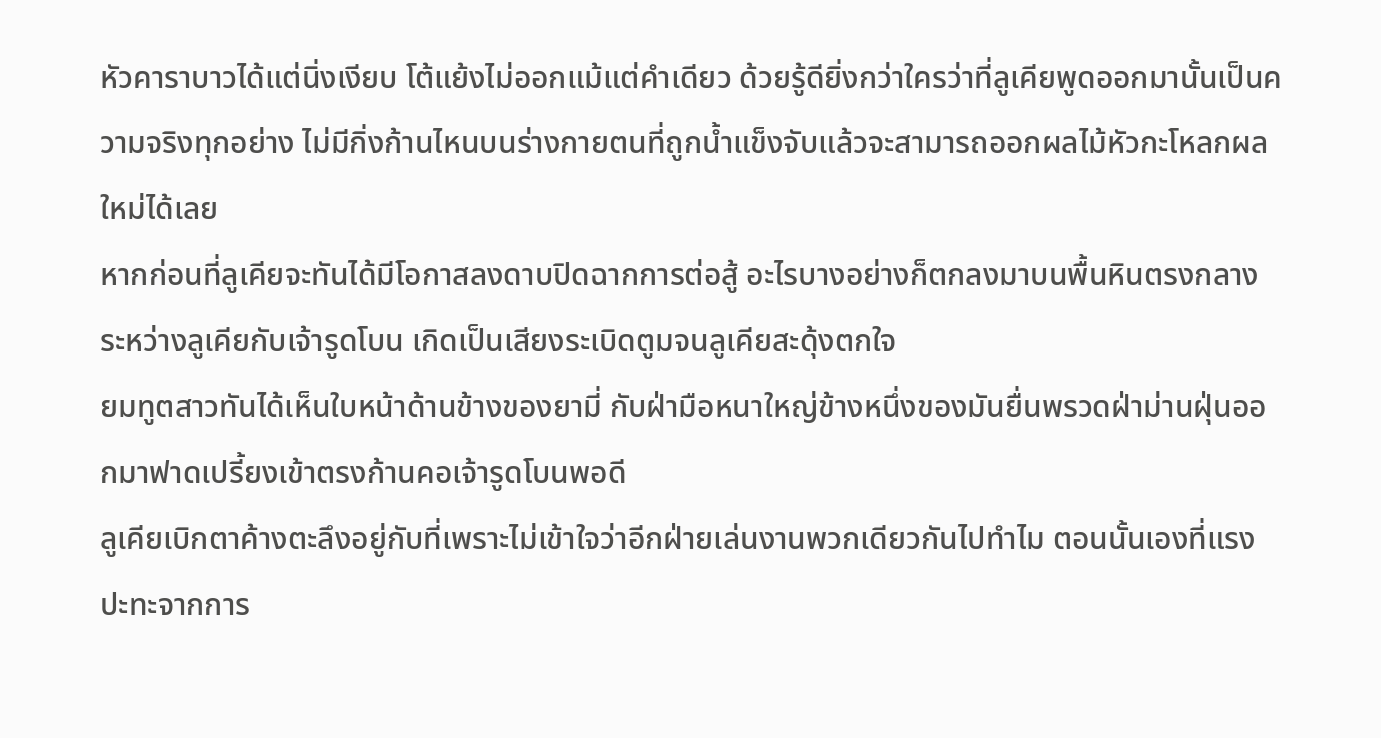หัวคาราบาวได้แต่นิ่งเงียบ โต้แย้งไม่ออกแม้แต่คำเดียว ด้วยรู้ดียิ่งกว่าใครว่าที่ลูเคียพูดออกมานั้นเป็นความจริงทุกอย่าง ไม่มีกิ่งก้านไหนบนร่างกายตนที่ถูกน้ำแข็งจับแล้วจะสามารถออกผลไม้หัวกะโหลกผลใหม่ได้เลย
หากก่อนที่ลูเคียจะทันได้มีโอกาสลงดาบปิดฉากการต่อสู้ อะไรบางอย่างก็ตกลงมาบนพื้นหินตรงกลางระหว่างลูเคียกับเจ้ารูดโบน เกิดเป็นเสียงระเบิดตูมจนลูเคียสะดุ้งตกใจ
ยมทูตสาวทันได้เห็นใบหน้าด้านข้างของยามี่ กับฝ่ามือหนาใหญ่ข้างหนึ่งของมันยื่นพรวดฝ่าม่านฝุ่นออกมาฟาดเปรี้ยงเข้าตรงก้านคอเจ้ารูดโบนพอดี
ลูเคียเบิกตาค้างตะลึงอยู่กับที่เพราะไม่เข้าใจว่าอีกฝ่ายเล่นงานพวกเดียวกันไปทำไม ตอนนั้นเองที่แรงปะทะจากการ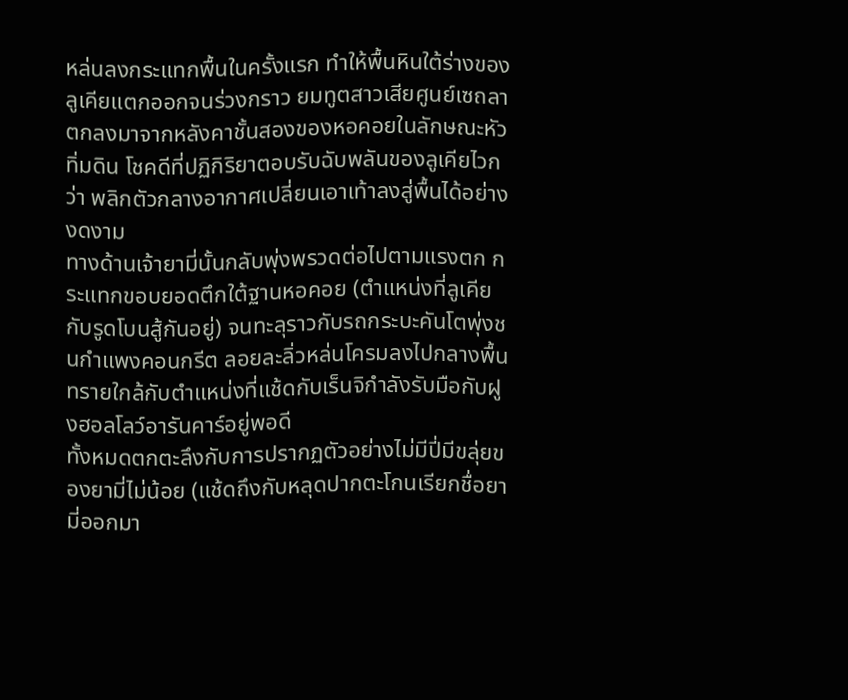หล่นลงกระแทกพื้นในครั้งแรก ทำให้พื้นหินใต้ร่างของลูเคียแตกออกจนร่วงกราว ยมทูตสาวเสียศูนย์เซถลาตกลงมาจากหลังคาชั้นสองของหอคอยในลักษณะหัวทิ่มดิน โชคดีที่ปฏิกิริยาตอบรับฉับพลันของลูเคียไวกว่า พลิกตัวกลางอากาศเปลี่ยนเอาเท้าลงสู่พื้นได้อย่างงดงาม
ทางด้านเจ้ายามี่นั้นกลับพุ่งพรวดต่อไปตามแรงตก กระแทกขอบยอดตึกใต้ฐานหอคอย (ตำแหน่งที่ลูเคียกับรูดโบนสู้กันอยู่) จนทะลุราวกับรถกระบะคันโตพุ่งชนกำแพงคอนกรีต ลอยละลิ่วหล่นโครมลงไปกลางพื้นทรายใกล้กับตำแหน่งที่แช้ดกับเร็นจิกำลังรับมือกับฝูงฮอลโลว์อารันคาร์อยู่พอดี
ทั้งหมดตกตะลึงกับการปรากฏตัวอย่างไม่มีปี่มีขลุ่ยของยามี่ไม่น้อย (แช้ดถึงกับหลุดปากตะโกนเรียกชื่อยามี่ออกมา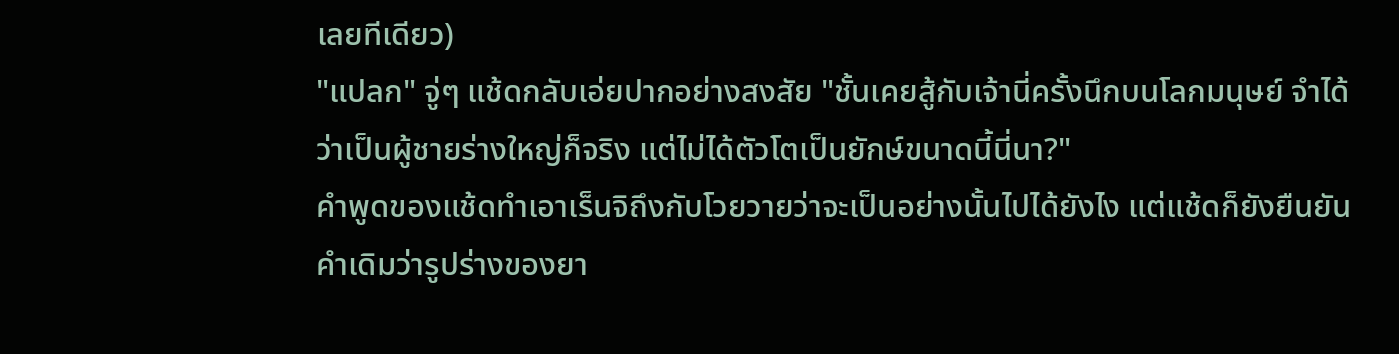เลยทีเดียว)
"แปลก" จู่ๆ แช้ดกลับเอ่ยปากอย่างสงสัย "ชั้นเคยสู้กับเจ้านี่ครั้งนึกบนโลกมนุษย์ จำได้ว่าเป็นผู้ชายร่างใหญ่ก็จริง แต่ไม่ได้ตัวโตเป็นยักษ์ขนาดนี้นี่นา?"
คำพูดของแช้ดทำเอาเร็นจิถึงกับโวยวายว่าจะเป็นอย่างนั้นไปได้ยังไง แต่แช้ดก็ยังยืนยันคำเดิมว่ารูปร่างของยา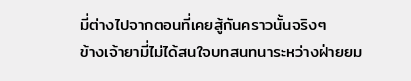มี่ต่างไปจากตอนที่เคยสู้กันคราวนั้นจริงๆ
ข้างเจ้ายามี่ไม่ได้สนใจบทสนทนาระหว่างฝ่ายยม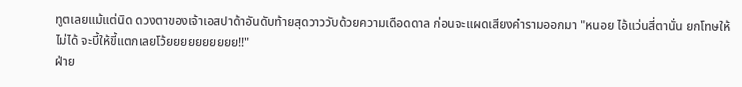ทูตเลยแม้แต่นิด ดวงตาของเจ้าเอสปาด้าอันดับท้ายสุดวาววับด้วยความเดือดดาล ก่อนจะแผดเสียงคำรามออกมา "หนอย ไอ้แว่นสี่ตานั่น ยกโทษให้ไม่ได้ จะบี้ให้ขี้แตกเลยโว้ยยยยยยยยยย!!"
ฝ่าย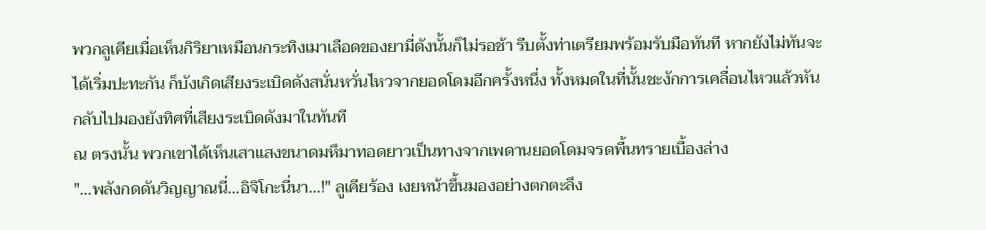พวกลูเคียเมื่อเห็นกิริยาเหมือนกระทิงเมาเลือดของยามี่ดังนั้นก็ไม่รอช้า รีบตั้งท่าเตรียมพร้อมรับมือทันที หากยังไม่ทันจะได้เริ่มปะทะกัน ก็บังเกิดเสียงระเบิดดังสนั่นหวั่นไหวจากยอดโดมอีกครั้งหนึ่ง ทั้งหมดในที่นั้นชะงักการเคลื่อนไหวแล้วหันกลับไปมองยังทิศที่เสียงระเบิดดังมาในทันที
ณ ตรงนั้น พวกเขาได้เห็นเสาแสงขนาดมหึมาทอดยาวเป็นทางจากเพดานยอดโดมจรดพื้นทรายเบื้องล่าง
"...พลังกดดันวิญญาณนี่...อิจิโกะนี่นา...!" ลูเคียร้อง เงยหน้าขึ้นมองอย่างตกตะลึง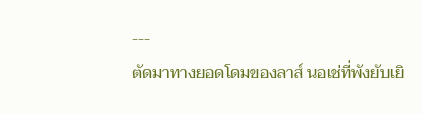---
ตัดมาทางยอดโดมของลาส์ นอเช่ที่พังยับเยิ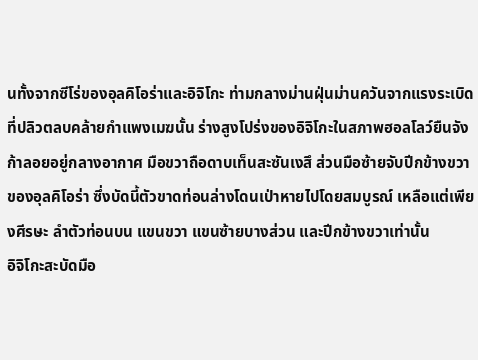นทั้งจากซีโร่ของอุลคิโอร่าและอิจิโกะ ท่ามกลางม่านฝุ่นม่านควันจากแรงระเบิดที่ปลิวตลบคล้ายกำแพงเมฆนั้น ร่างสูงโปร่งของอิจิโกะในสภาพฮอลโลว์ยืนจังก้าลอยอยู่กลางอากาศ มือขวาถือดาบเท็นสะซันเงสึ ส่วนมือซ้ายจับปีกข้างขวาของอุลคิโอร่า ซึ่งบัดนี้ตัวขาดท่อนล่างโดนเป่าหายไปโดยสมบูรณ์ เหลือแต่เพียงศีรษะ ลำตัวท่อนบน แขนขวา แขนซ้ายบางส่วน และปีกข้างขวาเท่านั้น
อิจิโกะสะบัดมือ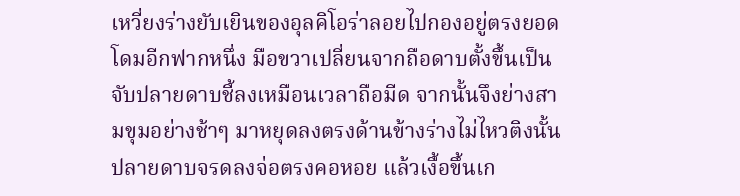เหวี่ยงร่างยับเยินของอุลคิโอร่าลอยไปกองอยู่ตรงยอดโดมอีกฟากหนึ่ง มือขวาเปลี่ยนจากถือดาบตั้งขึ้นเป็นจับปลายดาบชี้ลงเหมือนเวลาถือมีด จากนั้นจึงย่างสามขุมอย่างช้าๆ มาหยุดลงตรงด้านข้างร่างไม่ไหวติงนั้น ปลายดาบจรดลงจ่อตรงคอหอย แล้วเงื้อขึ้นเก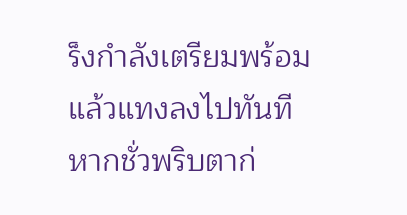ร็งกำลังเตรียมพร้อม แล้วแทงลงไปทันที
หากชั่วพริบตาก่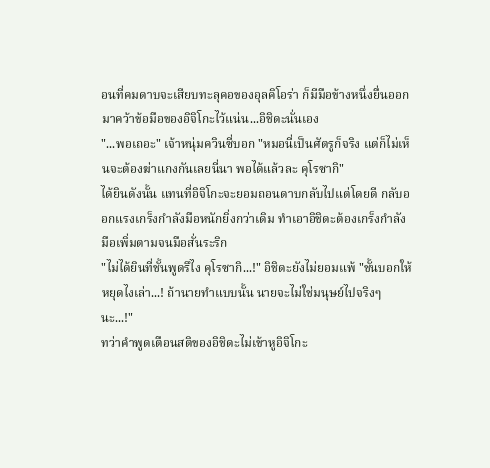อนที่คมดาบจะเสียบทะลุคอของอุลคิโอร่า ก็มีมือข้างหนึ่งยื่นออกมาคว้าข้อมือของอิจิโกะไว้แน่น...อิชิดะนั่นเอง
"...พอเถอะ" เจ้าหนุ่มควินซี่บอก "หมอนี่เป็นศัตรูก็จริง แต่ก็ไม่เห็นจะต้องฆ่าแกงกันเลยนี่นา พอได้แล้วละ คุโรซากิ"
ได้ยินดังนั้น แทนที่อิจิโกะจะยอมถอนดาบกลับไปแต่โดยดี กลับออกแรงเกร็งกำลังมือหนักยิ่งกว่าเดิม ทำเอาอิชิดะต้องเกร็งกำลังมือเพิ่มตามจนมือสั่นระริก
"ไม่ได้ยินที่ชั้นพูดรึไง คุโรซากิ...!" อิชิดะยังไม่ยอมแพ้ "ชั้นบอกให้หยุดไงเล่า...! ถ้านายทำแบบนั้น นายจะไม่ใช่มนุษย์ไปจริงๆ นะ...!"
ทว่าคำพูดเตือนสติของอิชิดะไม่เข้าหูอิจิโกะ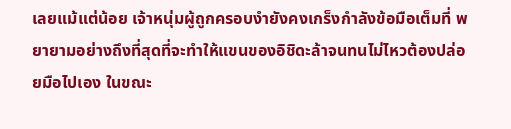เลยแม้แต่น้อย เจ้าหนุ่มผู้ถูกครอบงำยังคงเกร็งกำลังข้อมือเต็มที่ พยายามอย่างถึงที่สุดที่จะทำให้แขนของอิชิดะล้าจนทนไม่ไหวต้องปล่อยมือไปเอง ในขณะ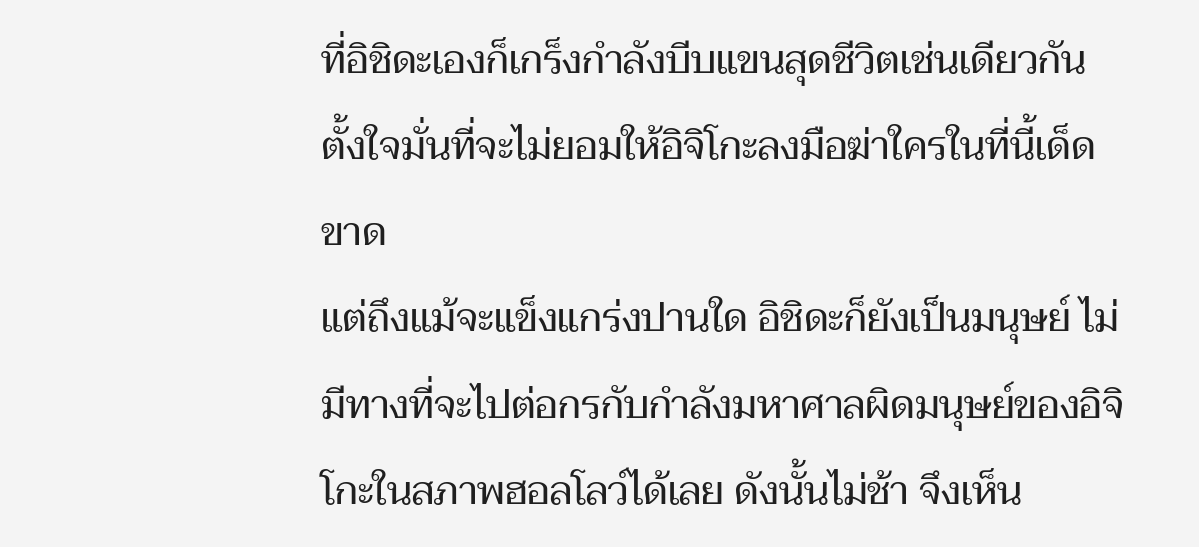ที่อิชิดะเองก็เกร็งกำลังบีบแขนสุดชีวิตเช่นเดียวกัน ตั้งใจมั่นที่จะไม่ยอมให้อิจิโกะลงมือฆ่าใครในที่นี้เด็ดขาด
แต่ถึงแม้จะแข็งแกร่งปานใด อิชิดะก็ยังเป็นมนุษย์ ไม่มีทางที่จะไปต่อกรกับกำลังมหาศาลผิดมนุษย์ของอิจิโกะในสภาพฮอลโลว์ได้เลย ดังนั้นไม่ช้า จึงเห็น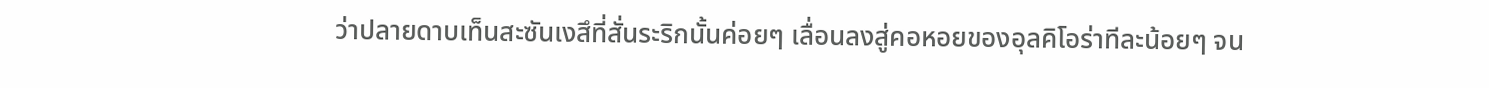ว่าปลายดาบเท็นสะซันเงสึที่สั่นระริกนั้นค่อยๆ เลื่อนลงสู่คอหอยของอุลคิโอร่าทีละน้อยๆ จน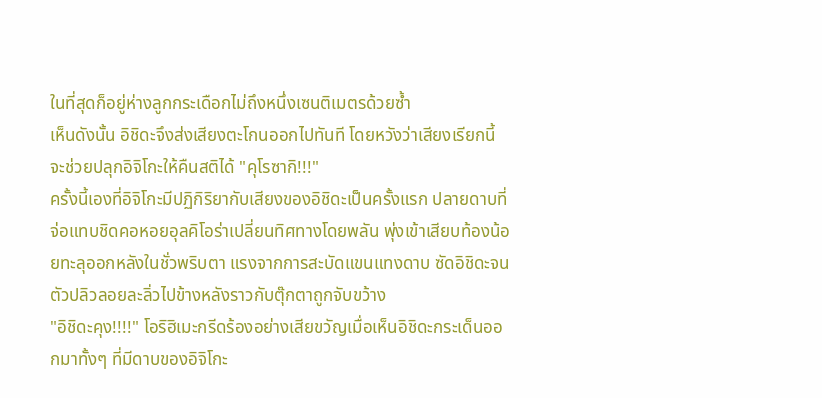ในที่สุดก็อยู่ห่างลูกกระเดือกไม่ถึงหนึ่งเซนติเมตรด้วยซ้ำ
เห็นดังนั้น อิชิดะจึงส่งเสียงตะโกนออกไปทันที โดยหวังว่าเสียงเรียกนี้จะช่วยปลุกอิจิโกะให้คืนสติได้ "คุโรซากิ!!!"
ครั้งนี้เองที่อิจิโกะมีปฏิกิริยากับเสียงของอิชิดะเป็นครั้งแรก ปลายดาบที่จ่อแทบชิดคอหอยอุลคิโอร่าเปลี่ยนทิศทางโดยพลัน พุ่งเข้าเสียบท้องน้อยทะลุออกหลังในชั่วพริบตา แรงจากการสะบัดแขนแทงดาบ ซัดอิชิดะจนตัวปลิวลอยละลิ่วไปข้างหลังราวกับตุ๊กตาถูกจับขว้าง
"อิชิดะคุง!!!!" โอริฮิเมะกรีดร้องอย่างเสียขวัญเมื่อเห็นอิชิดะกระเด็นออกมาทั้งๆ ที่มีดาบของอิจิโกะ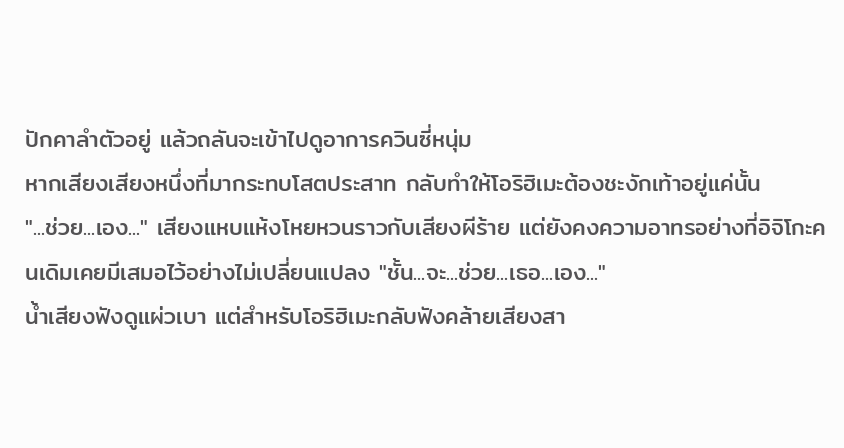ปักคาลำตัวอยู่ แล้วถลันจะเข้าไปดูอาการควินซี่หนุ่ม
หากเสียงเสียงหนึ่งที่มากระทบโสตประสาท กลับทำให้โอริฮิเมะต้องชะงักเท้าอยู่แค่นั้น
"...ช่วย...เอง..." เสียงแหบแห้งโหยหวนราวกับเสียงผีร้าย แต่ยังคงความอาทรอย่างที่อิจิโกะคนเดิมเคยมีเสมอไว้อย่างไม่เปลี่ยนแปลง "ชั้น...จะ...ช่วย...เธอ...เอง..."
น้ำเสียงฟังดูแผ่วเบา แต่สำหรับโอริฮิเมะกลับฟังคล้ายเสียงสา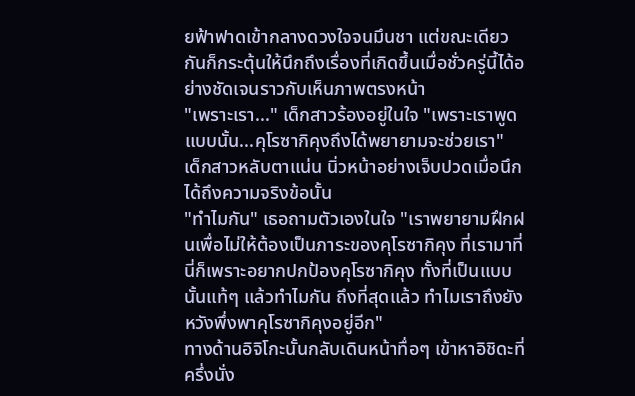ยฟ้าฟาดเข้ากลางดวงใจจนมึนชา แต่ขณะเดียวกันก็กระตุ้นให้นึกถึงเรื่องที่เกิดขึ้นเมื่อชั่วครู่นี้ได้อย่างชัดเจนราวกับเห็นภาพตรงหน้า
"เพราะเรา..." เด็กสาวร้องอยู่ในใจ "เพราะเราพูดแบบนั้น...คุโรซากิคุงถึงได้พยายามจะช่วยเรา"
เด็กสาวหลับตาแน่น นิ่วหน้าอย่างเจ็บปวดเมื่อนึกได้ถึงความจริงข้อนั้น
"ทำไมกัน" เธอถามตัวเองในใจ "เราพยายามฝึกฝนเพื่อไม่ให้ต้องเป็นภาระของคุโรซากิคุง ที่เรามาที่นี่ก็เพราะอยากปกป้องคุโรซากิคุง ทั้งที่เป็นแบบนั้นแท้ๆ แล้วทำไมกัน ถึงที่สุดแล้ว ทำไมเราถึงยังหวังพึ่งพาคุโรซากิคุงอยู่อีก"
ทางด้านอิจิโกะนั้นกลับเดินหน้าทื่อๆ เข้าหาอิชิดะที่ครึ่งนั่ง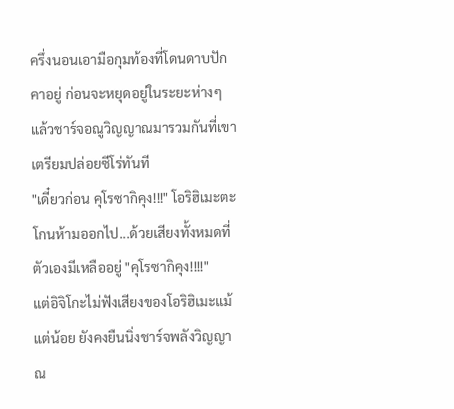ครึ่งนอนเอามือกุมท้องที่โดนดาบปักคาอยู่ ก่อนจะหยุดอยู่ในระยะห่างๆ แล้วชาร์จอณูวิญญาณมารวมกันที่เขาเตรียมปล่อยซีโร่ทันที
"เดี๋ยวก่อน คุโรซากิคุง!!!" โอริฮิเมะตะโกนห้ามออกไป...ด้วยเสียงทั้งหมดที่ตัวเองมีเหลืออยู่ "คุโรซากิคุง!!!!"
แต่อิจิโกะไม่ฟังเสียงของโอริฮิเมะแม้แต่น้อย ยังคงยืนนิ่งชาร์จพลังวิญญาณ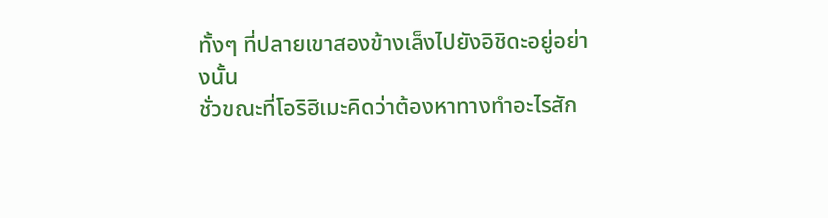ทั้งๆ ที่ปลายเขาสองข้างเล็งไปยังอิชิดะอยู่อย่างนั้น
ชั่วขณะที่โอริฮิเมะคิดว่าต้องหาทางทำอะไรสัก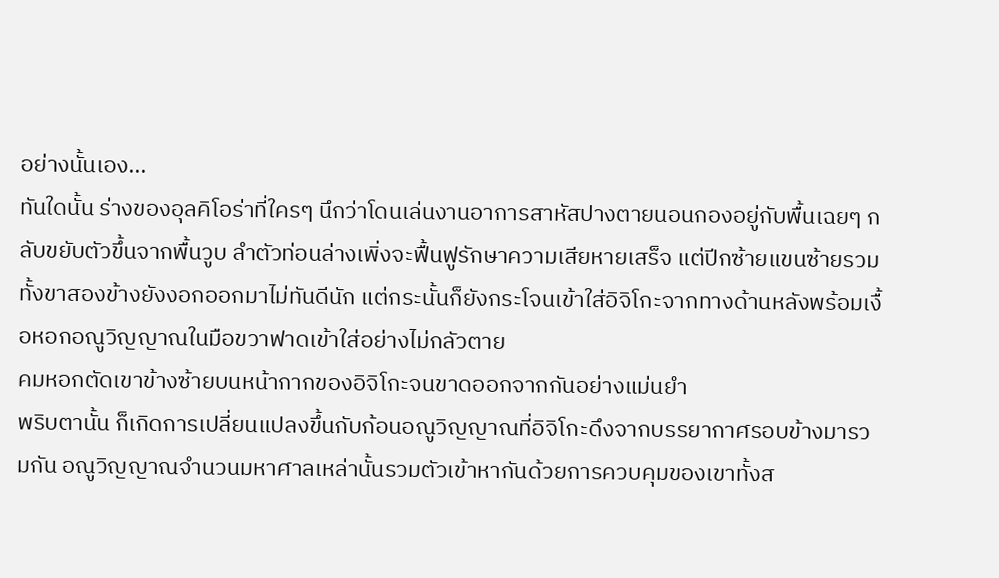อย่างนั้นเอง...
ทันใดนั้น ร่างของอุลคิโอร่าที่ใครๆ นึกว่าโดนเล่นงานอาการสาหัสปางตายนอนกองอยู่กับพื้นเฉยๆ กลับขยับตัวขึ้นจากพื้นวูบ ลำตัวท่อนล่างเพิ่งจะฟื้นฟูรักษาความเสียหายเสร็จ แต่ปีกซ้ายแขนซ้ายรวมทั้งขาสองข้างยังงอกออกมาไม่ทันดีนัก แต่กระนั้นก็ยังกระโจนเข้าใส่อิจิโกะจากทางด้านหลังพร้อมเงื้อหอกอณูวิญญาณในมือขวาฟาดเข้าใส่อย่างไม่กลัวตาย
คมหอกตัดเขาข้างซ้ายบนหน้ากากของอิจิโกะจนขาดออกจากกันอย่างแม่นยำ
พริบตานั้น ก็เกิดการเปลี่ยนแปลงขึ้นกับก้อนอณูวิญญาณที่อิจิโกะดึงจากบรรยากาศรอบข้างมารวมกัน อณูวิญญาณจำนวนมหาศาลเหล่านั้นรวมตัวเข้าหากันด้วยการควบคุมของเขาทั้งส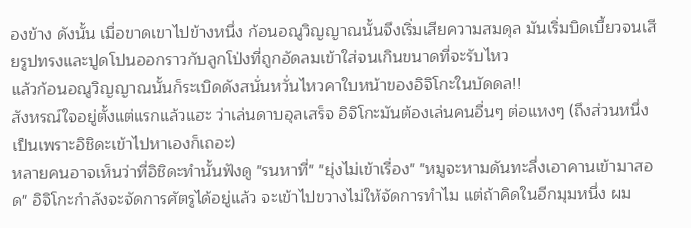องข้าง ดังนั้น เมื่อขาดเขาไปข้างหนึ่ง ก้อนอณูวิญญาณนั้นจึงเริ่มเสียความสมดุล มันเริ่มบิดเบี้ยวจนเสียรูปทรงและปูดโปนออกราวกับลูกโป่งที่ถูกอัดลมเข้าใส่จนเกินขนาดที่จะรับไหว
แล้วก้อนอณูวิญญาณนั้นก็ระเบิดดังสนั่นหวั่นไหวคาใบหน้าของอิจิโกะในบัดดล!!
สังหรณ์ใจอยู่ตั้งแต่แรกแล้วแฮะ ว่าเล่นดาบอุลเสร็จ อิจิโกะมันต้องเล่นคนอื่นๆ ต่อแหงๆ (ถึงส่วนหนึ่งเป็นเพราะอิชิดะเข้าไปหาเองก็เถอะ)
หลายคนอาจเห็นว่าที่อิชิดะทำนั้นฟังดู "รนหาที่" "ยุ่งไม่เข้าเรื่อง" "หมูจะหามดันทะลึ่งเอาคานเข้ามาสอด" อิจิโกะกำลังจะจัดการศัตรูได้อยู่แล้ว จะเข้าไปขวางไม่ให้จัดการทำไม แต่ถ้าคิดในอีกมุมหนึ่ง ผม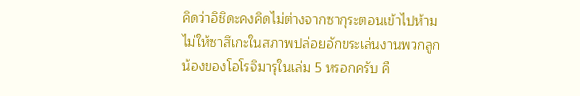คิดว่าอิชิดะคงคิดไม่ต่างจากซากุระตอนเข้าไปห้ามไม่ให้ซาสึเกะในสภาพปล่อยอักขระเล่นงานพวกลูกน้องของโอโรจิมารุในเล่ม 5 หรอกครับ คื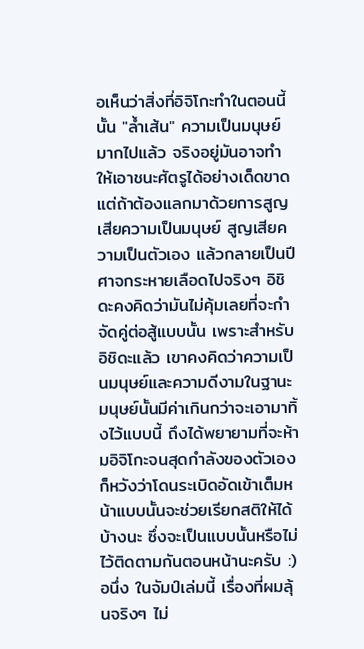อเห็นว่าสิ่งที่อิจิโกะทำในตอนนี้นั้น "ล้ำเส้น" ความเป็นมนุษย์มากไปแล้ว จริงอยู่มันอาจทำให้เอาชนะศัตรูได้อย่างเด็ดขาด แต่ถ้าต้องแลกมาด้วยการสูญเสียความเป็นมนุษย์ สูญเสียความเป็นตัวเอง แล้วกลายเป็นปีศาจกระหายเลือดไปจริงๆ อิชิดะคงคิดว่ามันไม่คุ้มเลยที่จะกำจัดคู่ต่อสู้แบบนั้น เพราะสำหรับอิชิดะแล้ว เขาคงคิดว่าความเป็นมนุษย์และความดีงามในฐานะมนุษย์นั้นมีค่าเกินกว่าจะเอามาทิ้งไว้แบบนี้ ถึงได้พยายามที่จะห้ามอิจิโกะจนสุดกำลังของตัวเอง
ก็หวังว่าโดนระเบิดอัดเข้าเต็มหน้าแบบนั้นจะช่วยเรียกสติให้ได้บ้างนะ ซึ่งจะเป็นแบบนั้นหรือไม่ ไว้ติดตามกันตอนหน้านะครับ :)
อนึ่ง ในจัมป์เล่มนี้ เรื่องที่ผมลุ้นจริงๆ ไม่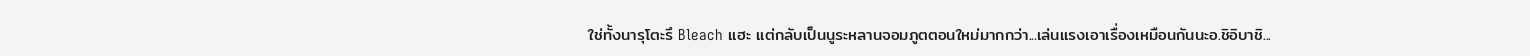ใช่ทั้งนารุโตะรึ Bleach แฮะ แต่กลับเป็นนูระหลานจอมภูตตอนใหม่มากกว่า...เล่นแรงเอาเรื่องเหมือนกันนะอ.ชิอิบาชิ...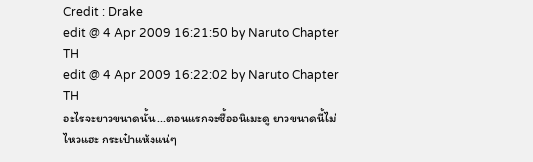Credit : Drake
edit @ 4 Apr 2009 16:21:50 by Naruto Chapter TH
edit @ 4 Apr 2009 16:22:02 by Naruto Chapter TH
อะไรจะยาวขนาดนั้น...ตอนแรกจะซื้ออนิเมะดู ยาวขนาดนี้ไม่ไหวแฮะ กระเป๋าแห้งแน่ๆ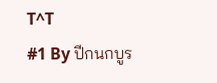T^T
#1 By ปีกนกบูร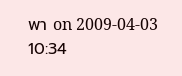พา on 2009-04-03 10:34